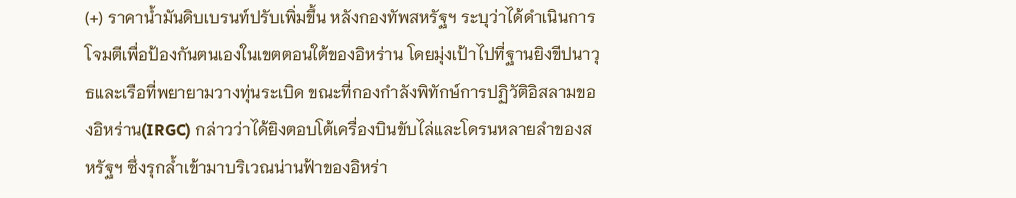(+) ราคาน้ำมันดิบเบรนท์ปรับเพิ่มขึ้น หลังกองทัพสหรัฐฯ ระบุว่าได้ดำเนินการโจมตีเพื่อป้องกันตนเองในเขตตอนใต้ของอิหร่าน โดยมุ่งเป้าไปที่ฐานยิงขีปนาวุธและเรือที่พยายามวางทุ่นระเบิด ขณะที่กองกำลังพิทักษ์การปฏิวัติอิสลามของอิหร่าน(IRGC) กล่าวว่าได้ยิงตอบโต้เครื่องบินขับไล่และโดรนหลายลำของสหรัฐฯ ซึ่งรุกล้ำเข้ามาบริเวณน่านฟ้าของอิหร่า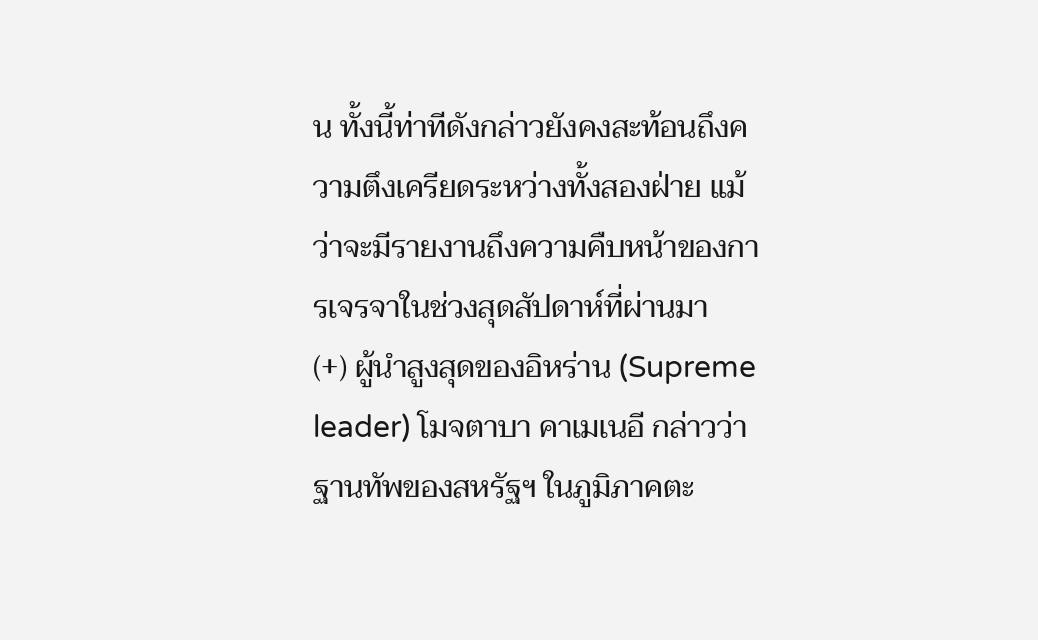น ทั้งนี้ท่าทีดังกล่าวยังคงสะท้อนถึงความตึงเครียดระหว่างทั้งสองฝ่าย แม้ว่าจะมีรายงานถึงความคืบหน้าของการเจรจาในช่วงสุดสัปดาห์ที่ผ่านมา
(+) ผู้นำสูงสุดของอิหร่าน (Supreme leader) โมจตาบา คาเมเนอี กล่าวว่าฐานทัพของสหรัฐฯ ในภูมิภาคตะ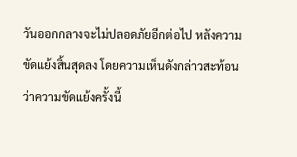วันออกกลางจะไม่ปลอดภัยอีกต่อไป หลังความขัดแย้งสิ้นสุดลง โดยความเห็นดังกล่าวสะท้อนว่าความขัดแย้งครั้งนี้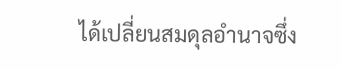ได้เปลี่ยนสมดุลอำนาจซึ่ง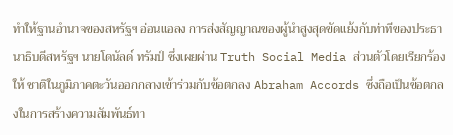ทำให้ฐานอำนาจของสหรัฐฯ อ่อนแอลง การส่งสัญญาณของผู้นำสูงสุดขัดแย้งกับท่าทีของประธานาธิบดีสหรัฐฯ นายโดนัลด์ ทรัมป์ ซึ่งเผยผ่าน Truth Social Media ส่วนตัวโดยเรียกร้อง ให้ ชาติในภูมิภาคตะวันออกกลางเข้าร่วมกับข้อตกลง Abraham Accords ซึ่งถือเป็นข้อตกลงในการสร้างความสัมพันธ์ทา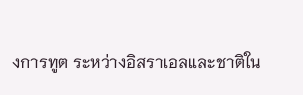งการทูต ระหว่างอิสราเอลและชาติใน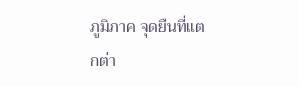ภูมิภาค จุดยืนที่แตกต่า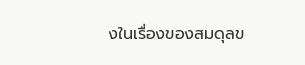งในเรื่องของสมดุลข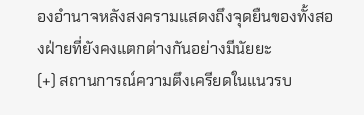องอำนาจหลังสงครามแสดงถึงจุดยืนของทั้งสองฝ่ายที่ยังคงแตกต่างกันอย่างมีนัยยะ
(+) สถานการณ์ความตึงเครียดในแนวรบ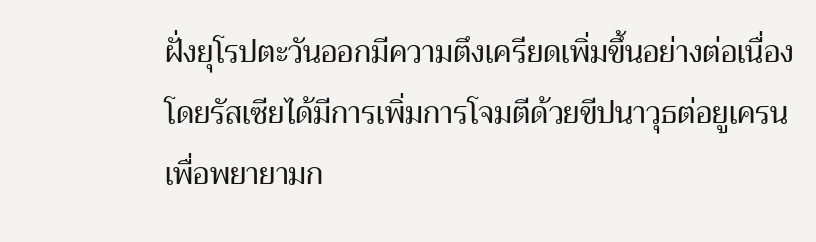ฝั่งยุโรปตะวันออกมีความตึงเครียดเพิ่มขึ้นอย่างต่อเนื่อง โดยรัสเซียได้มีการเพิ่มการโจมตีด้วยขีปนาวุธต่อยูเครน เพื่อพยายามก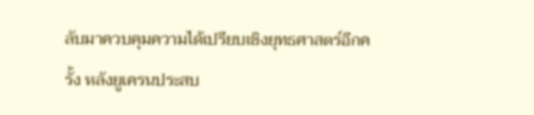ลับมาควบคุมความได้เปรียบเชิงยุทธศาสตร์อีกครั้ง หลังยูเครนประสบ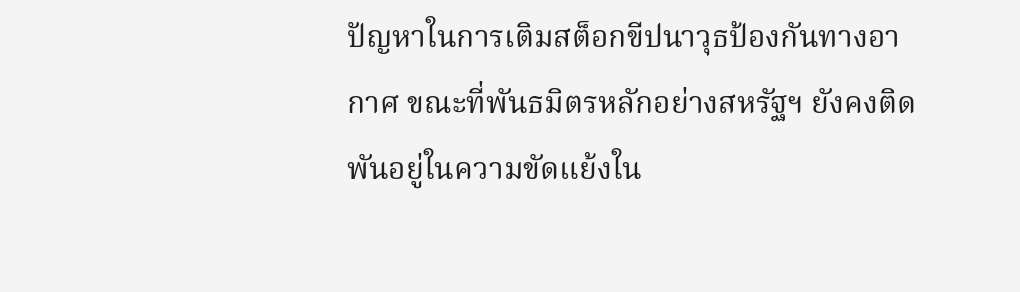ปัญหาในการเติมสต็อกขีปนาวุธป้องกันทางอากาศ ขณะที่พันธมิตรหลักอย่างสหรัฐฯ ยังคงติดพันอยู่ในความขัดแย้งใน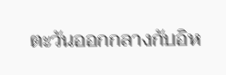ตะวันออกกลางกับอิห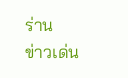ร่าน
ข่าวเด่น